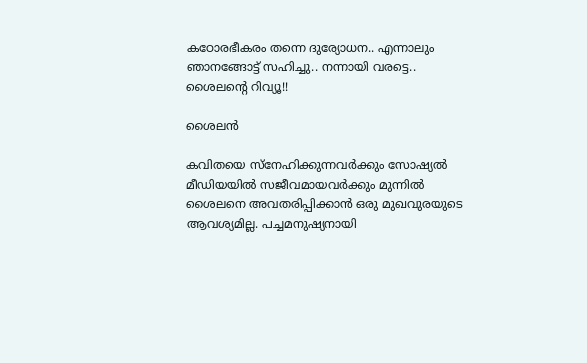കഠോരഭീകരം തന്നെ ദുര്യോധന.. എന്നാലും ഞാനങ്ങോട്ട് സഹിച്ചു.. നന്നായി വരട്ടെ.. ശൈലന്റെ റിവ്യൂ!!

ശൈലൻ

കവിതയെ സ്നേഹിക്കുന്നവർക്കും സോഷ്യൽ മീഡിയയിൽ സജീവമായവർക്കും മുന്നിൽ ശൈലനെ അവതരിപ്പിക്കാൻ ഒരു മുഖവുരയുടെ ആവശ്യമില്ല. പച്ചമനുഷ്യനായി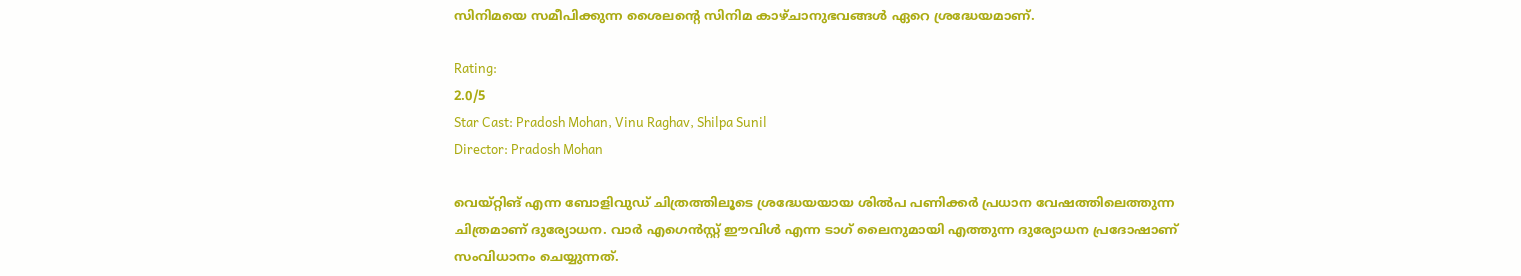സിനിമയെ സമീപിക്കുന്ന ശൈലന്റെ സിനിമ കാഴ്ചാനുഭവങ്ങൾ ഏറെ ശ്രദ്ധേയമാണ്.

Rating:
2.0/5
Star Cast: Pradosh Mohan, Vinu Raghav, Shilpa Sunil
Director: Pradosh Mohan

വെയ്റ്റിങ് എന്ന ബോളിവുഡ് ചിത്രത്തിലൂടെ ശ്രദ്ധേയയായ ശിൽപ പണിക്കർ പ്രധാന വേഷത്തിലെത്തുന്ന ചിത്രമാണ് ദുര്യോധന. വാർ എഗെൻസ്റ്റ് ഈവിൾ എന്ന ടാഗ് ലൈനുമായി എത്തുന്ന ദുര്യോധന പ്രദോഷാണ് സംവിധാനം ചെയ്യുന്നത്.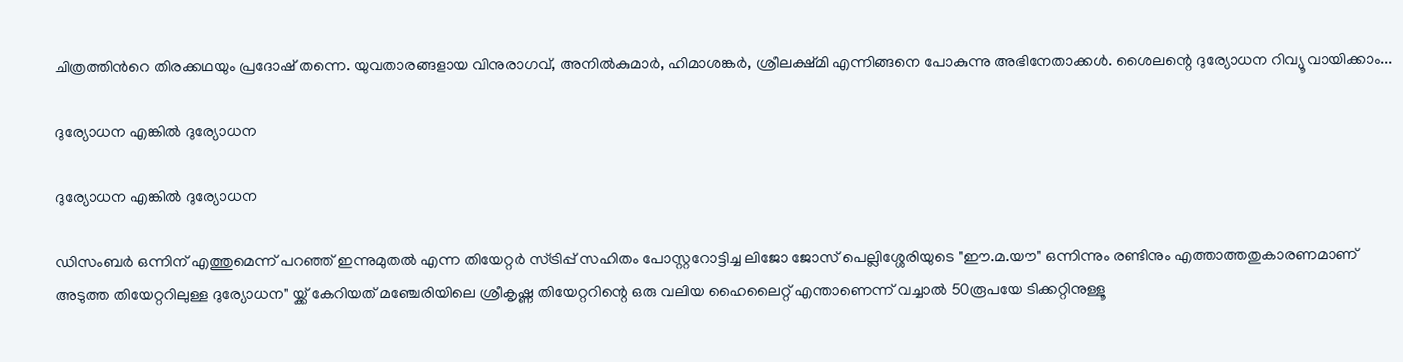ചിത്രത്തിൻറെ തിരക്കഥയും പ്രദോഷ് തന്നെ. യുവതാരങ്ങളായ വിനുരാഗവ്, അനിൽകുമാർ, ഹിമാശങ്കർ, ശ്രീലക്ഷ്മി എന്നിങ്ങനെ പോകുന്നു അഭിനേതാക്കൾ. ശൈലന്റെ ദുര്യോധന റിവ്യൂ വായിക്കാം...

ദുര്യോധന എങ്കിൽ ദുര്യോധന

ദുര്യോധന എങ്കിൽ ദുര്യോധന

ഡിസംബർ ഒന്നിന് എത്തുമെന്ന് പറഞ്ഞ് ഇന്നുമുതൽ എന്ന തിയേറ്റർ സ്ട്രിപ്പ് സഹിതം പോസ്റ്ററോട്ടിച്ച ലിജോ ജോസ് പെല്ലിശ്ശേരിയുടെ "ഈ.മ.യൗ" ഒന്നിന്നും രണ്ടിനും എത്താത്തതുകാരണമാണ് അടുത്ത തിയേറ്ററിലുള്ള ദുര്യോധന" യ്ക്ക് കേറിയത് മഞ്ചേരിയിലെ ശ്രീകൃഷ്ണ തിയേറ്ററിന്റെ ഒരു വലിയ ഹൈലൈറ്റ് എന്താണെന്ന് വച്ചാൽ 50രൂപയേ ടിക്കറ്റിനുള്ളൂ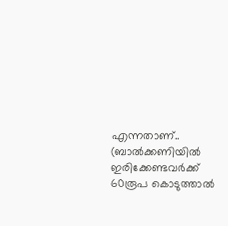എന്നതാണ്‌.. (ബാൽക്കണിയിൽ ഇരിക്കേണ്ടവർക്ക് 60രൂപ കൊടുത്താൽ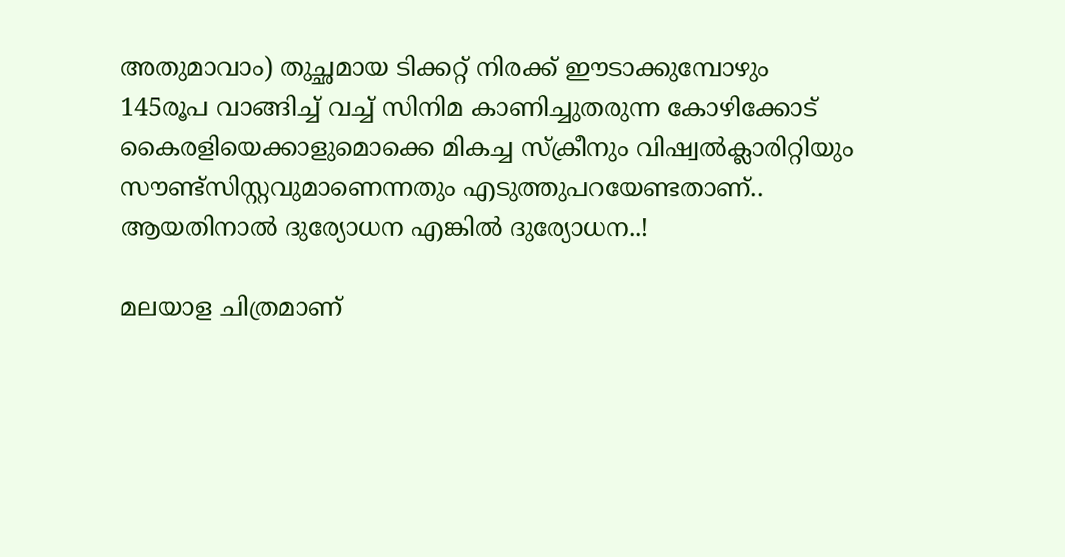അതുമാവാം) തുച്ഛമായ ടിക്കറ്റ് നിരക്ക് ഈടാക്കുമ്പോഴും 145രൂപ വാങ്ങിച്ച് വച്ച് സിനിമ കാണിച്ചുതരുന്ന കോഴിക്കോട് കൈരളിയെക്കാളുമൊക്കെ മികച്ച സ്ക്രീനും വിഷ്വൽക്ലാരിറ്റിയും സൗണ്ട്സിസ്റ്റവുമാണെന്നതും എടുത്തുപറയേണ്ടതാണ്.. ആയതിനാൽ ദുര്യോധന എങ്കിൽ ദുര്യോധന..!

മലയാള ചിത്രമാണ്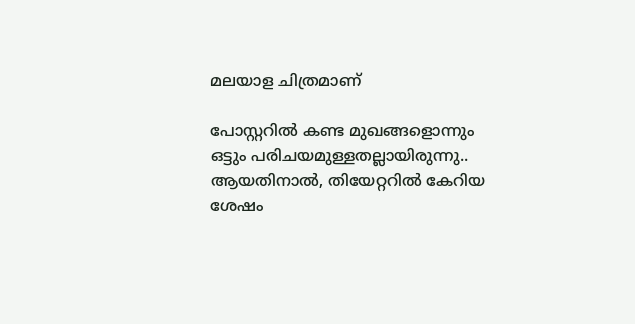മലയാള ചിത്രമാണ്

പോസ്റ്ററിൽ കണ്ട മുഖങ്ങളൊന്നും ഒട്ടും പരിചയമുള്ളതല്ലായിരുന്നു.. ആയതിനാൽ, തിയേറ്ററിൽ കേറിയ ശേഷം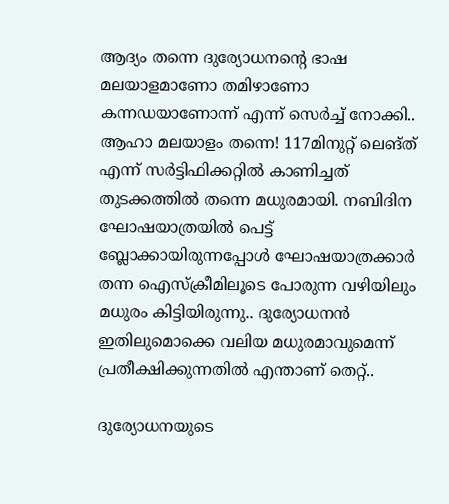ആദ്യം തന്നെ ദുര്യോധനന്റെ ഭാഷ മലയാളമാണോ തമിഴാണോ കന്നഡയാണോന്ന് എന്ന് സെർച്ച് നോക്കി.. ആഹാ മലയാളം തന്നെ! 117മിനുറ്റ് ലെങ്ത് എന്ന് സർട്ടിഫിക്കറ്റിൽ കാണിച്ചത് തുടക്കത്തിൽ തന്നെ മധുരമായി. നബിദിന ഘോഷയാത്രയിൽ പെട്ട് ബ്ലോക്കായിരുന്നപ്പോൾ ഘോഷയാത്രക്കാർ തന്ന ഐസ്ക്രീമിലൂടെ പോരുന്ന വഴിയിലും മധുരം കിട്ടിയിരുന്നു.. ദുര്യോധനൻ ഇതിലുമൊക്കെ വലിയ മധുരമാവുമെന്ന് പ്രതീക്ഷിക്കുന്നതിൽ എന്താണ് തെറ്റ്..

ദുര്യോധനയുടെ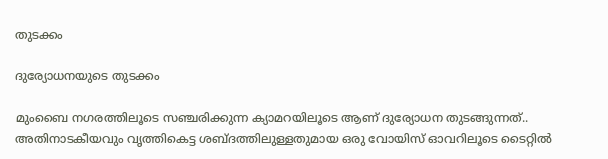തുടക്കം

ദുര്യോധനയുടെ തുടക്കം

മുംബൈ നഗരത്തിലൂടെ സഞ്ചരിക്കുന്ന ക്യാമറയിലൂടെ ആണ് ദുര്യോധന തുടങ്ങുന്നത്.. അതിനാടകീയവും വൃത്തികെട്ട ശബ്ദത്തിലുള്ളതുമായ ഒരു വോയിസ് ഓവറിലൂടെ ടൈറ്റിൽ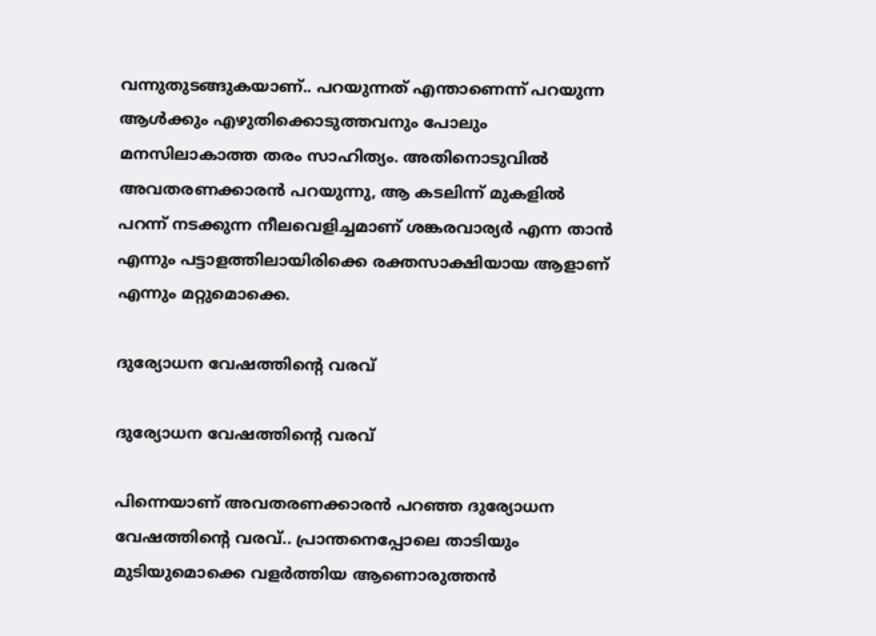വന്നുതുടങ്ങുകയാണ്.. പറയുന്നത് എന്താണെന്ന് പറയുന്ന ആൾക്കും എഴുതിക്കൊടുത്തവനും പോലും മനസിലാകാത്ത തരം സാഹിത്യം. അതിനൊടുവിൽ അവതരണക്കാരൻ പറയുന്നു, ആ കടലിന്ന് മുകളിൽ പറന്ന് നടക്കുന്ന നീലവെളിച്ചമാണ് ശങ്കരവാര്യർ എന്ന താൻ എന്നും പട്ടാളത്തിലായിരിക്കെ രക്തസാക്ഷിയായ ആളാണ് എന്നും മറ്റുമൊക്കെ.

ദുര്യോധന വേഷത്തിന്റെ വരവ്

ദുര്യോധന വേഷത്തിന്റെ വരവ്

പിന്നെയാണ് അവതരണക്കാരൻ പറഞ്ഞ ദുര്യോധന വേഷത്തിന്റെ വരവ്.. പ്രാന്തനെപ്പോലെ താടിയും മുടിയുമൊക്കെ വളർത്തിയ ആണൊരുത്തൻ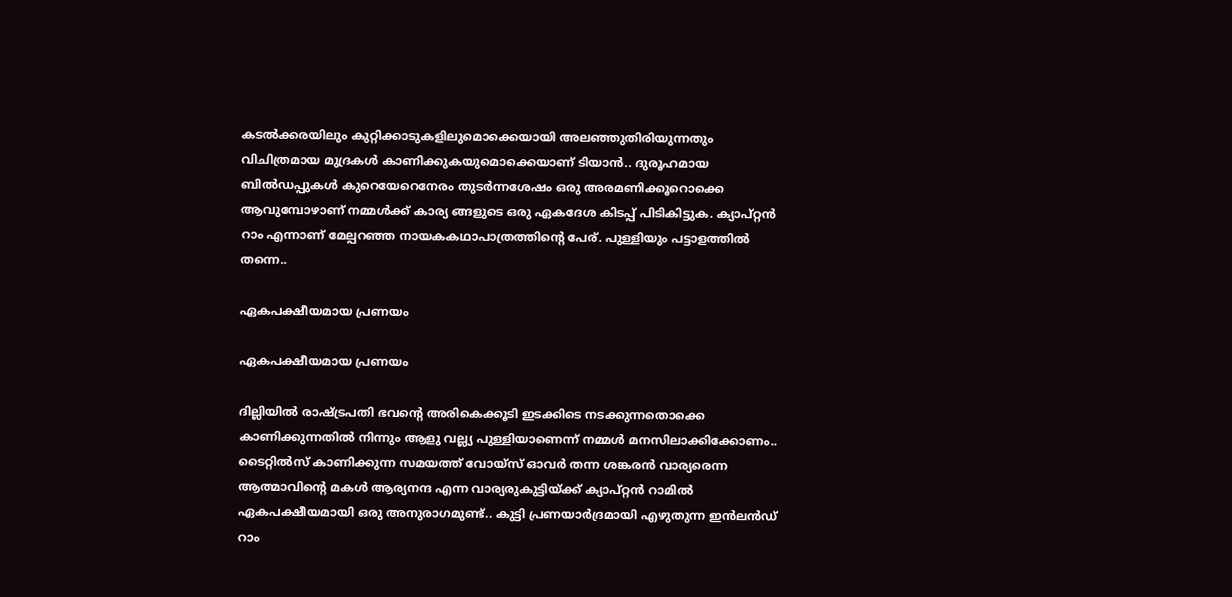കടൽക്കരയിലും കുറ്റിക്കാടുകളിലുമൊക്കെയായി അലഞ്ഞുതിരിയുന്നതും വിചിത്രമായ മുദ്രകൾ കാണിക്കുകയുമൊക്കെയാണ് ടിയാൻ.. ദുരൂഹമായ ബിൽഡപ്പുകൾ കുറെയേറെനേരം തുടർന്നശേഷം ഒരു അരമണിക്കൂറൊക്കെ ആവുമ്പോഴാണ് നമ്മൾക്ക് കാര്യ ങ്ങളുടെ ഒരു ഏകദേശ കിടപ്പ് പിടികിട്ടുക. ക്യാപ്റ്റൻ റാം എന്നാണ് മേല്പറഞ്ഞ നായകകഥാപാത്രത്തിന്റെ പേര്. പുള്ളിയും പട്ടാളത്തിൽ തന്നെ..

ഏകപക്ഷീയമായ പ്രണയം

ഏകപക്ഷീയമായ പ്രണയം

ദില്ലിയിൽ രാഷ്ട്രപതി ഭവന്റെ അരികെക്കൂടി ഇടക്കിടെ നടക്കുന്നതൊക്കെ കാണിക്കുന്നതിൽ നിന്നും ആളു വല്ല്യ പുള്ളിയാണെന്ന് നമ്മൾ മനസിലാക്കിക്കോണം.. ടൈറ്റിൽസ് കാണിക്കുന്ന സമയത്ത് വോയ്സ് ഓവർ തന്ന ശങ്കരൻ വാര്യരെന്ന ആത്മാവിന്റെ മകൾ ആര്യനന്ദ എന്ന വാര്യരുകുട്ടിയ്ക്ക് ക്യാപ്റ്റൻ റാമിൽ ഏകപക്ഷീയമായി ഒരു അനുരാഗമുണ്ട്.. കുട്ടി പ്രണയാർദ്രമായി എഴുതുന്ന ഇൻലൻഡ് റാം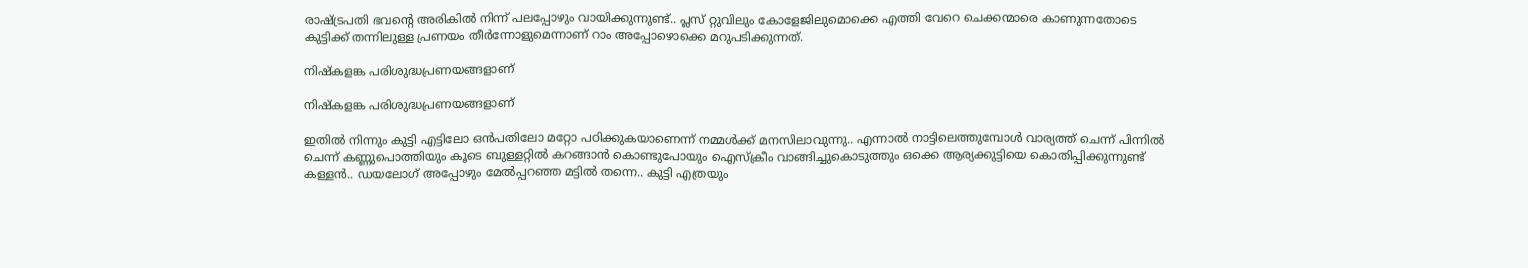രാഷ്ട്രപതി ഭവന്റെ അരികിൽ നിന്ന് പലപ്പോഴും വായിക്കുന്നുണ്ട്.. പ്ലസ് റ്റുവിലും കോളേജിലുമൊക്കെ എത്തി വേറെ ചെക്കന്മാരെ കാണുന്നതോടെ കുട്ടിക്ക് തന്നിലുള്ള പ്രണയം തീർന്നോളുമെന്നാണ് റാം അപ്പോഴൊക്കെ മറുപടിക്കുന്നത്.

നിഷ്കളങ്ക പരിശുദ്ധപ്രണയങ്ങളാണ്

നിഷ്കളങ്ക പരിശുദ്ധപ്രണയങ്ങളാണ്

ഇതിൽ നിന്നും കുട്ടി എട്ടിലോ ഒൻപതിലോ മറ്റോ പഠിക്കുകയാണെന്ന് നമ്മൾക്ക് മനസിലാവുന്നു.. എന്നാൽ നാട്ടിലെത്തുമ്പോൾ വാര്യത്ത് ചെന്ന് പിന്നിൽ ചെന്ന് കണ്ണുപൊത്തിയും കൂടെ ബുള്ളറ്റിൽ കറങ്ങാൻ കൊണ്ടുപോയും ഐസ്ക്രീം വാങ്ങിച്ചുകൊടുത്തും ഒക്കെ ആര്യക്കുട്ടിയെ കൊതിപ്പിക്കുന്നുണ്ട് കള്ളൻ.. ഡയലോഗ് അപ്പോഴും മേൽപ്പറഞ്ഞ മട്ടിൽ തന്നെ.. കുട്ടി എത്രയും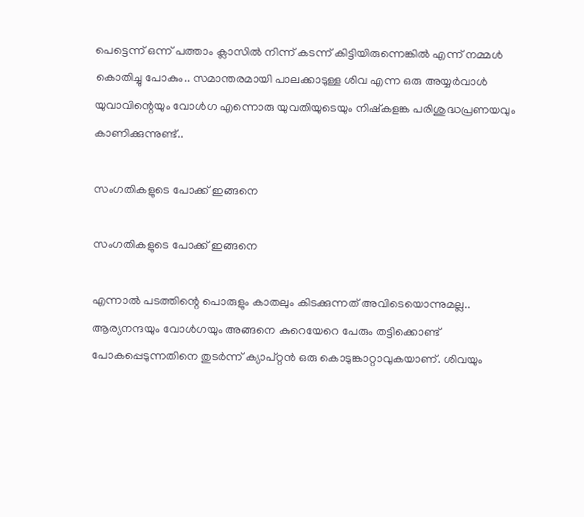പെട്ടെന്ന് ഒന്ന് പത്താം ക്ലാസിൽ നിന്ന് കടന്ന് കിട്ടിയിരുന്നെങ്കിൽ എന്ന് നമ്മൾ കൊതിച്ചു പോകും.. സമാന്തരമായി പാലക്കാടുള്ള ശിവ എന്ന ഒരു അയ്യർവാൾ യുവാവിന്റെയും വോൾഗ എന്നൊരു യുവതിയുടെയും നിഷ്കളങ്ക പരിശുദ്ധപ്രണയവും കാണിക്കുന്നുണ്ട്..

സംഗതികളുടെ പോക്ക് ഇങ്ങനെ

സംഗതികളുടെ പോക്ക് ഇങ്ങനെ

എന്നാൽ പടത്തിന്റെ പൊരുളും കാതലും കിടക്കുന്നത് അവിടെയൊന്നുമല്ല.. ആര്യനന്ദയും വോൾഗയും അങ്ങനെ കുറെയേറെ പേരും തട്ടിക്കൊണ്ട് പോകപ്പെടുന്നതിനെ തുടർന്ന് ക്യാപ്റ്റൻ ഒരു കൊടുങ്കാറ്റാവുകയാണ്. ശിവയും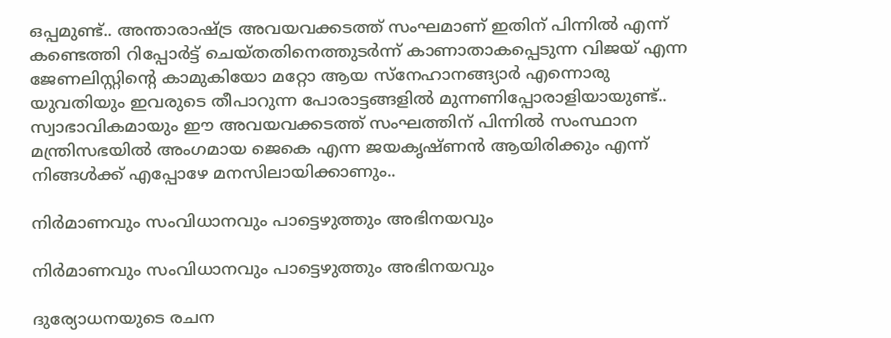ഒപ്പമുണ്ട്.. അന്താരാഷ്ട്ര അവയവക്കടത്ത് സംഘമാണ് ഇതിന് പിന്നിൽ എന്ന് കണ്ടെത്തി റിപ്പോർട്ട് ചെയ്തതിനെത്തുടർന്ന് കാണാതാകപ്പെടുന്ന വിജയ് എന്ന ജേണലിസ്റ്റിന്റെ കാമുകിയോ മറ്റോ ആയ സ്നേഹാനങ്ങ്യാർ എന്നൊരു യുവതിയും ഇവരുടെ തീപാറുന്ന പോരാട്ടങ്ങളിൽ മുന്നണിപ്പോരാളിയായുണ്ട്.. സ്വാഭാവികമായും ഈ അവയവക്കടത്ത് സംഘത്തിന് പിന്നിൽ സംസ്ഥാന മന്ത്രിസഭയിൽ അംഗമായ ജെകെ എന്ന ജയകൃഷ്ണൻ ആയിരിക്കും എന്ന് നിങ്ങൾക്ക് എപ്പോഴേ മനസിലായിക്കാണും..

നിർമാണവും സംവിധാനവും പാട്ടെഴുത്തും അഭിനയവും

നിർമാണവും സംവിധാനവും പാട്ടെഴുത്തും അഭിനയവും

ദുര്യോധനയുടെ രചന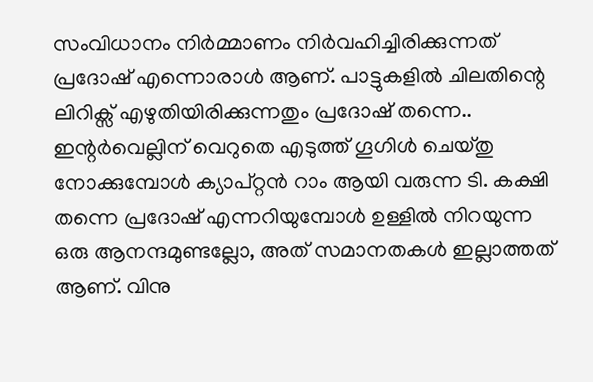സംവിധാനം നിർമ്മാണം നിർവഹിച്ചിരിക്കുന്നത് പ്രദോഷ് എന്നൊരാൾ ആണ്. പാട്ടുകളിൽ ചിലതിന്റെ ലിറിക്സ് എഴുതിയിരിക്കുന്നതും പ്രദോഷ് തന്നെ.. ഇന്റർവെല്ലിന് വെറുതെ എടുത്ത് ഗൂഗിൾ ചെയ്തു നോക്കുമ്പോൾ ക്യാപ്റ്റൻ റാം ആയി വരുന്ന ടി. കക്ഷി തന്നെ പ്രദോഷ് എന്നറിയുമ്പോൾ ഉള്ളിൽ നിറയുന്ന ഒരു ആനന്ദമുണ്ടല്ലോ, അത് സമാനതകൾ ഇല്ലാത്തത് ആണ്. വിനു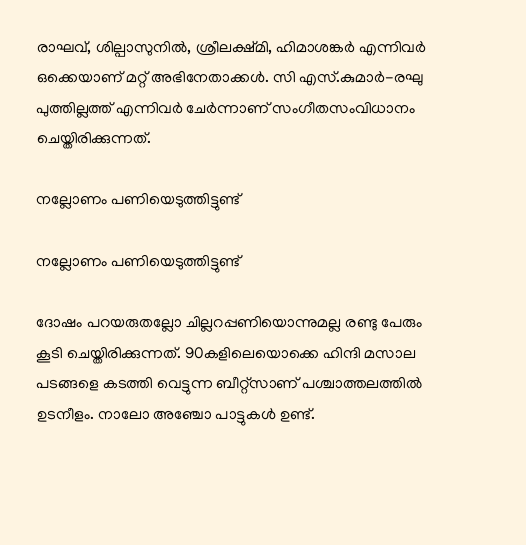രാഘവ്, ശില്പാസുനിൽ, ശ്രീലക്ഷ്മി, ഹിമാശങ്കർ എന്നിവർ ഒക്കെയാണ് മറ്റ് അഭിനേതാക്കൾ. സി എസ്.കുമാർ-രഘു പുത്തില്ലത്ത് എന്നിവർ ചേർന്നാണ് സംഗീതസംവിധാനം ചെയ്തിരിക്കുന്നത്.

നല്ലോണം പണിയെടുത്തിട്ടുണ്ട്

നല്ലോണം പണിയെടുത്തിട്ടുണ്ട്

ദോഷം പറയരുതല്ലോ ചില്ലറപ്പണിയൊന്നുമല്ല രണ്ടു പേരും കൂടി ചെയ്തിരിക്കുന്നത്. 90കളിലെയൊക്കെ ഹിന്ദി മസാല പടങ്ങളെ കടത്തി വെട്ടുന്ന ബീറ്റ്സാണ് പശ്ചാത്തലത്തിൽ ഉടനീളം. നാലോ അഞ്ചോ പാട്ടുകൾ ഉണ്ട്.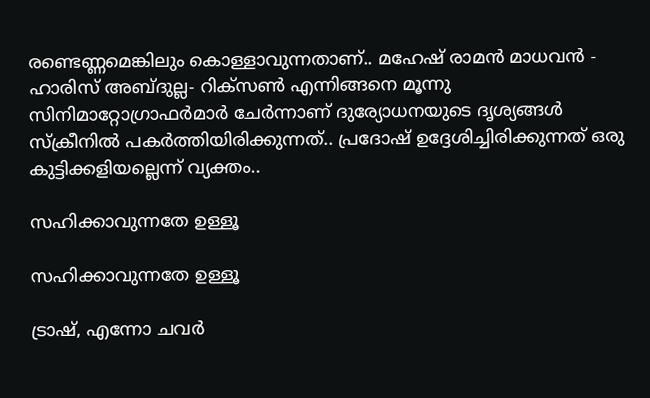രണ്ടെണ്ണമെങ്കിലും കൊള്ളാവുന്നതാണ്.. മഹേഷ് രാമൻ മാധവൻ - ഹാരിസ് അബ്ദുല്ല- റിക്സൺ എന്നിങ്ങനെ മൂന്നു സിനിമാറ്റോഗ്രാഫർമാർ ചേർന്നാണ് ദുര്യോധനയുടെ ദൃശ്യങ്ങൾ സ്ക്രീനിൽ പകർത്തിയിരിക്കുന്നത്.. പ്രദോഷ് ഉദ്ദേശിച്ചിരിക്കുന്നത് ഒരു കുട്ടിക്കളിയല്ലെന്ന് വ്യക്തം..

സഹിക്കാവുന്നതേ ഉള്ളൂ

സഹിക്കാവുന്നതേ ഉള്ളൂ

ട്രാഷ്, എന്നോ ചവർ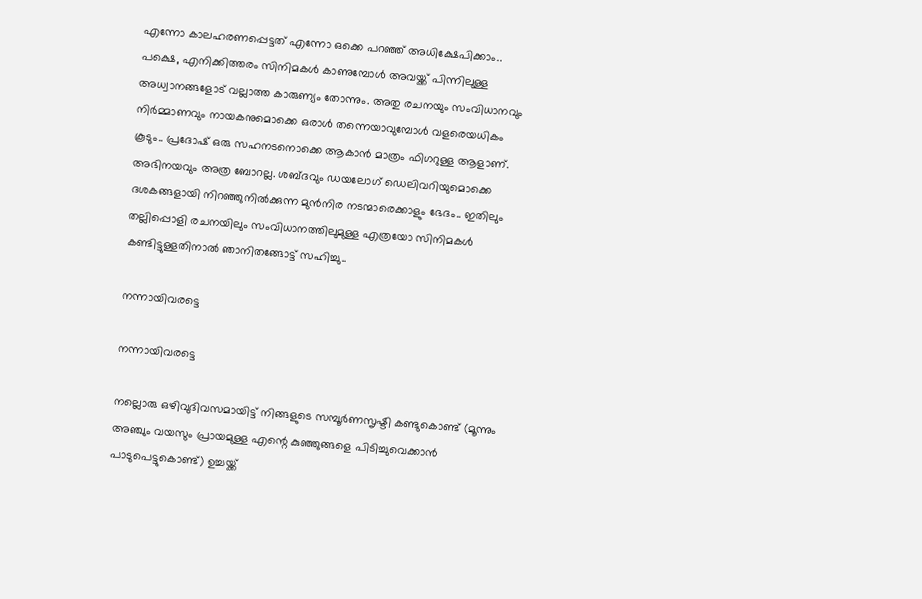എന്നോ കാലഹരണപ്പെട്ടത് എന്നോ ഒക്കെ പറഞ്ഞ് അധിക്ഷേപിക്കാം.. പക്ഷെ, എനിക്കിത്തരം സിനിമകൾ കാണുമ്പോൾ അവയ്ക്ക് പിന്നിലുള്ള അധ്വാനങ്ങളോട് വല്ലാത്ത കാരുണ്യം തോന്നും. അതു രചനയും സംവിധാനവും നിർമ്മാണവും നായകനുമൊക്കെ ഒരാൾ തന്നെയാവുമ്പോൾ വളരെയധികം കൂടും.. പ്രദോഷ് ഒരു സഹനടനൊക്കെ ആകാൻ മാത്രം ഫിഗറുള്ള ആളാണ്. അഭിനയവും അത്ര ബോറല്ല. ശബ്ദവും ഡയലോഗ് ഡെലിവറിയുമൊക്കെ ദശകങ്ങളായി നിറഞ്ഞുനിൽക്കുന്ന മുൻനിര നടന്മാരെക്കാളും ഭേദം.. ഇതിലും തല്ലിപ്പൊളി രചനയിലും സംവിധാനത്തിലുമുള്ള എത്രയോ സിനിമകൾ കണ്ടിട്ടുള്ളതിനാൽ ഞാനിതങ്ങോട്ട് സഹിച്ചു..

നന്നായിവരട്ടെ

നന്നായിവരട്ടെ

നല്ലൊരു ഒഴിവുദിവസമായിട്ട് നിങ്ങളുടെ സമ്പൂർണസൃഷ്ടി കണ്ടുകൊണ്ട് (മൂന്നും അഞ്ചും വയസും പ്രായമുള്ള എന്റെ കുഞ്ഞുങ്ങളെ പിടിച്ചുവെക്കാൻ പാടുപെട്ടുകൊണ്ട്) ഉച്ചയ്ക്ക്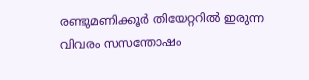രണ്ടുമണിക്കൂർ തിയേറ്ററിൽ ഇരുന്ന വിവരം സസന്തോഷം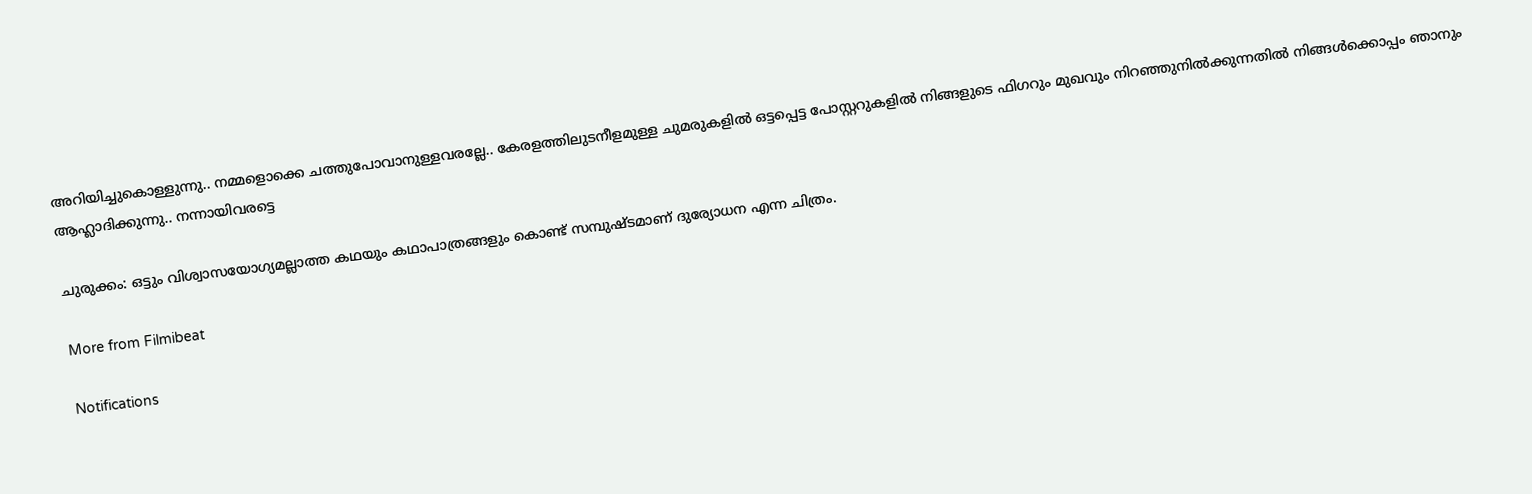അറിയിച്ചുകൊള്ളുന്നു.. നമ്മളൊക്കെ ചത്തുപോവാനുള്ളവരല്ലേ.. കേരളത്തിലുടനീളമുള്ള ചുമരുകളിൽ ഒട്ടപ്പെട്ട പോസ്റ്ററുകളിൽ നിങ്ങളുടെ ഫിഗറും മുഖവും നിറഞ്ഞുനിൽക്കുന്നതിൽ നിങ്ങൾക്കൊപ്പം ഞാനും ആഹ്ലാദിക്കുന്നു.. നന്നായിവരട്ടെ

ചുരുക്കം: ഒട്ടും വിശ്വാസയോഗ്യമല്ലാത്ത കഥയും കഥാപാത്രങ്ങളും കൊണ്ട് സമ്പുഷ്ടമാണ് ദുര്യോധന എന്ന ചിത്രം.

More from Filmibeat

Notifications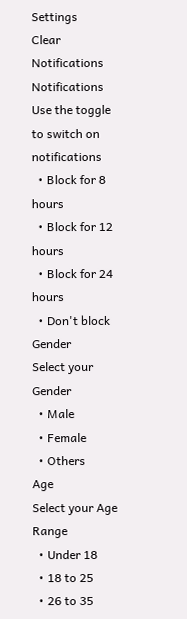Settings
Clear Notifications
Notifications
Use the toggle to switch on notifications
  • Block for 8 hours
  • Block for 12 hours
  • Block for 24 hours
  • Don't block
Gender
Select your Gender
  • Male
  • Female
  • Others
Age
Select your Age Range
  • Under 18
  • 18 to 25
  • 26 to 35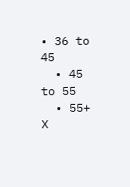• 36 to 45
  • 45 to 55
  • 55+
X